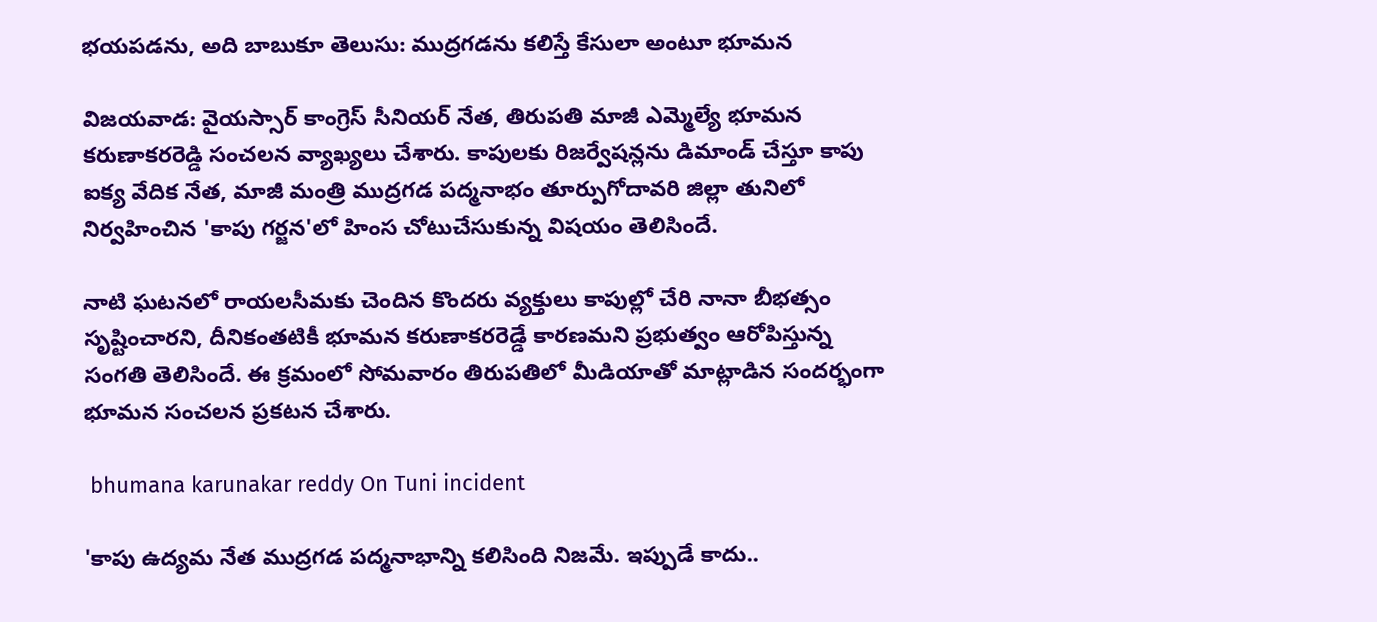భయపడను, అది బాబుకూ తెలుసు: ముద్రగడను కలిస్తే కేసులా అంటూ భూమన

విజయవాడ: వైయస్సార్ కాంగ్రెస్ సీనియర్ నేత, తిరుపతి మాజీ ఎమ్మెల్యే భూమన కరుణాకరరెడ్డి సంచలన వ్యాఖ్యలు చేశారు. కాపులకు రిజర్వేషన్లను డిమాండ్ చేస్తూ కాపు ఐక్య వేదిక నేత, మాజీ మంత్రి ముద్రగడ పద్మనాభం తూర్పుగోదావరి జిల్లా తునిలో నిర్వహించిన 'కాపు గర్జన'లో హింస చోటుచేసుకున్న విషయం తెలిసిందే.

నాటి ఘటనలో రాయలసీమకు చెందిన కొందరు వ్యక్తులు కాపుల్లో చేరి నానా బీభత్సం సృష్టించారని, దీనికంతటికీ భూమన కరుణాకరరెడ్డే కారణమని ప్రభుత్వం ఆరోపిస్తున్న సంగతి తెలిసిందే. ఈ క్రమంలో సోమవారం తిరుపతిలో మీడియాతో మాట్లాడిన సందర్భంగా భూమన సంచలన ప్రకటన చేశారు.

 bhumana karunakar reddy On Tuni incident

'కాపు ఉద్యమ నేత ముద్రగడ పద్మనాభాన్ని కలిసింది నిజమే. ఇప్పుడే కాదు..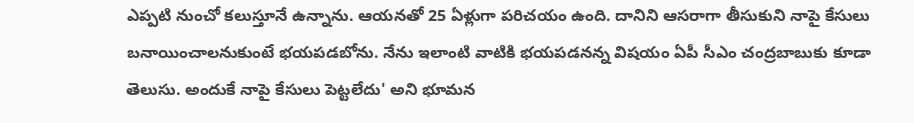ఎప్పటి నుంచో కలుస్తూనే ఉన్నాను. ఆయనతో 25 ఏళ్లుగా పరిచయం ఉంది. దానిని ఆసరాగా తీసుకుని నాపై కేసులు బనాయించాలనుకుంటే భయపడబోను. నేను ఇలాంటి వాటికి భయపడనన్న విషయం ఏపీ సీఎం చంద్రబాబుకు కూడా తెలుసు. అందుకే నాపై కేసులు పెట్టలేదు' అని భూమన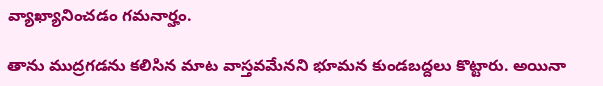వ్యాఖ్యానించడం గమనార్హం.

తాను ముద్రగడను కలిసిన మాట వాస్తవమేనని భూమన కుండబద్దలు కొట్టారు. అయినా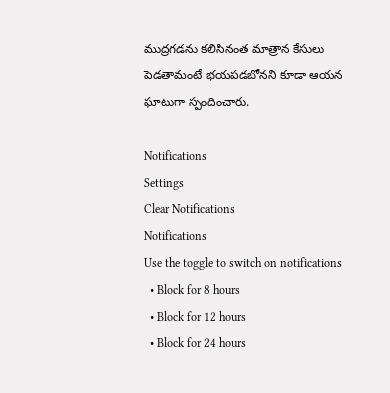ముద్రగడను కలిసినంత మాత్రాన కేసులు పెడతామంటే భయపడబోనని కూడా ఆయన ఘాటుగా స్పందించారు.

Notifications
Settings
Clear Notifications
Notifications
Use the toggle to switch on notifications
  • Block for 8 hours
  • Block for 12 hours
  • Block for 24 hours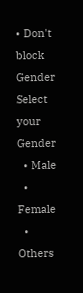• Don't block
Gender
Select your Gender
  • Male
  • Female
  • Others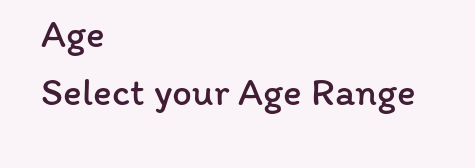Age
Select your Age Range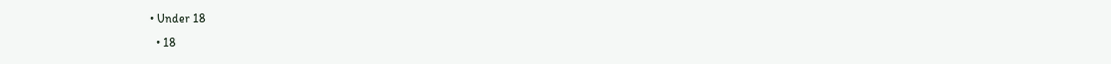• Under 18
  • 18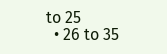to 25
  • 26 to 35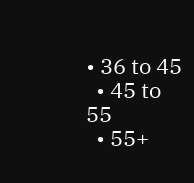• 36 to 45
  • 45 to 55
  • 55+